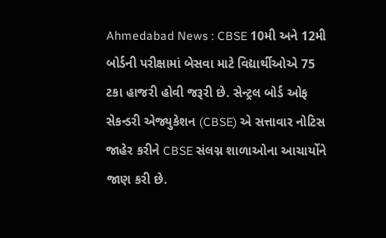Ahmedabad News : CBSE 10મી અને 12મી બોર્ડની પરીક્ષામાં બેસવા માટે વિદ્યાર્થીઓએ 75 ટકા હાજરી હોવી જરૂરી છે. સેન્ટ્રલ બોર્ડ ઓફ સેકન્ડરી એજ્યુકેશન (CBSE) એ સત્તાવાર નોટિસ જાહેર કરીને CBSE સંલગ્ન શાળાઓના આચાર્યોને જાણ કરી છે.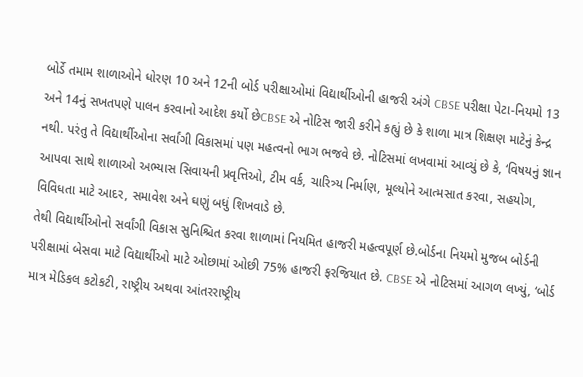બોર્ડે તમામ શાળાઓને ધોરણ 10 અને 12ની બોર્ડ પરીક્ષાઓમાં વિદ્યાર્થીઓની હાજરી અંગે CBSE પરીક્ષા પેટા-નિયમો 13 અને 14નું સખતપણે પાલન કરવાનો આદેશ કર્યો છેCBSE એ નોટિસ જારી કરીને કહ્યું છે કે શાળા માત્ર શિક્ષણ માટેનું કેન્દ્ર નથી. પરંતુ તે વિદ્યાર્થીઓના સર્વાંગી વિકાસમાં પણ મહત્વનો ભાગ ભજવે છે. નોટિસમાં લખવામાં આવ્યું છે કે, ‘વિષયનું જ્ઞાન આપવા સાથે શાળાઓ અભ્યાસ સિવાયની પ્રવૃત્તિઓ, ટીમ વર્ક, ચારિત્ર્ય નિર્માણ, મૂલ્યોને આત્મસાત કરવા, સહયોગ, વિવિધતા માટે આદર, સમાવેશ અને ઘણું બધું શિખવાડે છે.
તેથી વિદ્યાર્થીઓનો સર્વાંગી વિકાસ સુનિશ્ચિત કરવા શાળામાં નિયમિત હાજરી મહત્વપૂર્ણ છે.બોર્ડના નિયમો મુજબ બોર્ડની પરીક્ષામાં બેસવા માટે વિદ્યાર્થીઓ માટે ઓછામાં ઓછી 75% હાજરી ફરજિયાત છે. CBSE એ નોટિસમાં આગળ લખ્યું, ‘બોર્ડ માત્ર મેડિકલ કટોકટી, રાષ્ટ્રીય અથવા આંતરરાષ્ટ્રીય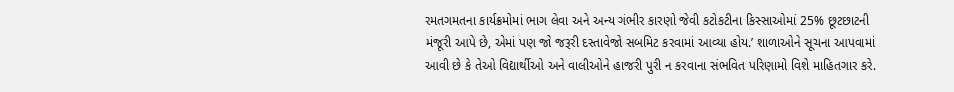રમતગમતના કાર્યક્રમોમાં ભાગ લેવા અને અન્ય ગંભીર કારણો જેવી કટોકટીના કિસ્સાઓમાં 25% છૂટછાટની મંજૂરી આપે છે, એમાં પણ જો જરૂરી દસ્તાવેજો સબમિટ કરવામાં આવ્યા હોય.’ શાળાઓને સૂચના આપવામાં આવી છે કે તેઓ વિદ્યાર્થીઓ અને વાલીઓને હાજરી પુરી ન કરવાના સંભવિત પરિણામો વિશે માહિતગાર કરે.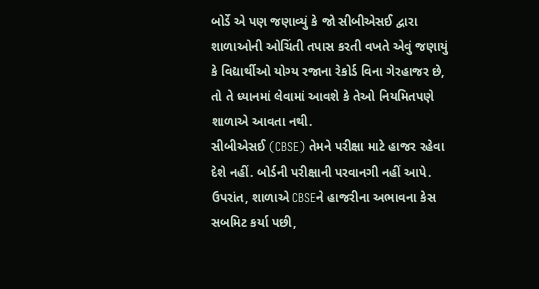બોર્ડે એ પણ જણાવ્યું કે જો સીબીએસઈ દ્વારા શાળાઓની ઓચિંતી તપાસ કરતી વખતે એવું જણાયું કે વિદ્યાર્થીઓ યોગ્ય રજાના રેકોર્ડ વિના ગેરહાજર છે, તો તે ધ્યાનમાં લેવામાં આવશે કે તેઓ નિયમિતપણે શાળાએ આવતા નથી.
સીબીએસઈ (CBSE) તેમને પરીક્ષા માટે હાજર રહેવા દેશે નહીં. બોર્ડની પરીક્ષાની પરવાનગી નહીં આપે. ઉપરાંત, શાળાએ CBSEને હાજરીના અભાવના કેસ સબમિટ કર્યા પછી,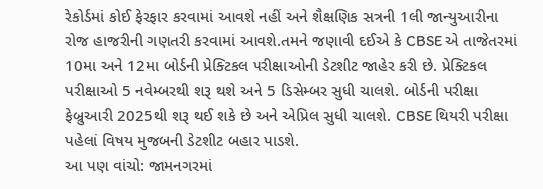રેકોર્ડમાં કોઈ ફેરફાર કરવામાં આવશે નહીં અને શૈક્ષણિક સત્રની 1લી જાન્યુઆરીના રોજ હાજરીની ગણતરી કરવામાં આવશે.તમને જણાવી દઈએ કે CBSE એ તાજેતરમાં 10મા અને 12મા બોર્ડની પ્રેક્ટિકલ પરીક્ષાઓની ડેટશીટ જાહેર કરી છે. પ્રેક્ટિકલ પરીક્ષાઓ 5 નવેમ્બરથી શરૂ થશે અને 5 ડિસેમ્બર સુધી ચાલશે. બોર્ડની પરીક્ષા ફેબ્રુઆરી 2025થી શરૂ થઈ શકે છે અને એપ્રિલ સુધી ચાલશે. CBSE થિયરી પરીક્ષા પહેલાં વિષય મુજબની ડેટશીટ બહાર પાડશે.
આ પણ વાંચો: જામનગરમાં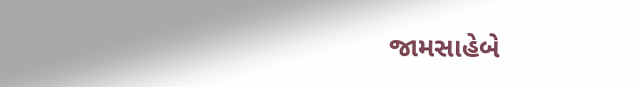જામસાહેબે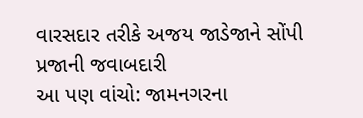વારસદાર તરીકે અજય જાડેજાને સોંપી પ્રજાની જવાબદારી
આ પણ વાંચો: જામનગરના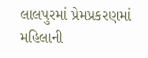લાલપુરમાં પ્રેમપ્રકરણમાં મહિલાની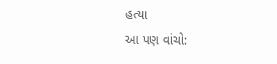હત્યા
આ પણ વાંચો: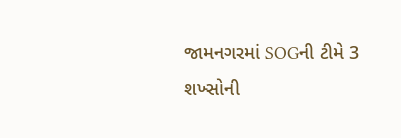જામનગરમાં SOGની ટીમે 3 શખ્સોની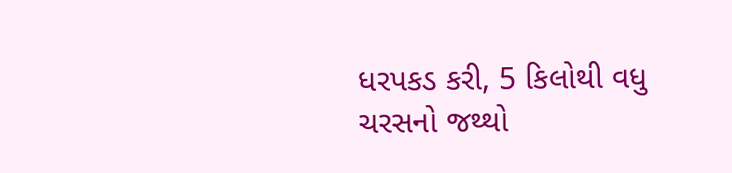ધરપકડ કરી, 5 કિલોથી વધુ ચરસનો જથ્થો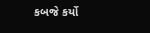કબજે કર્યો